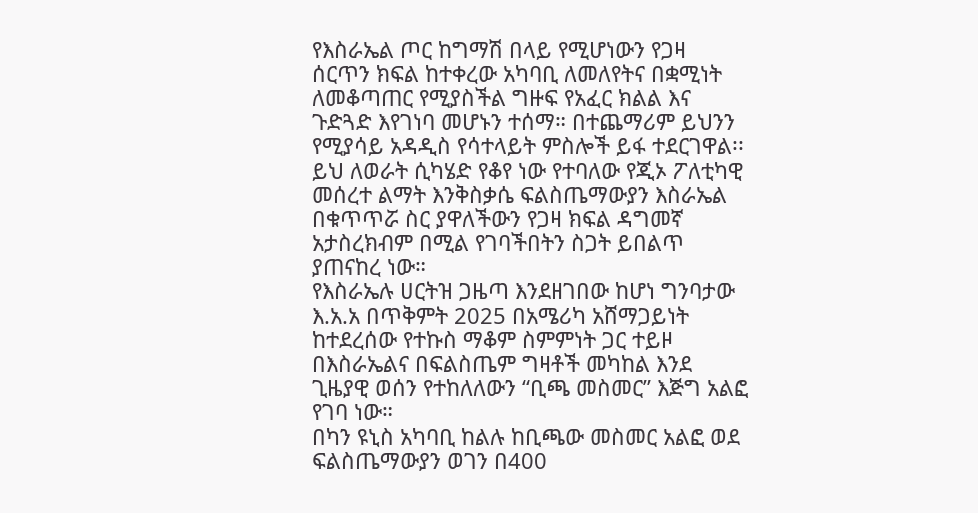የእስራኤል ጦር ከግማሽ በላይ የሚሆነውን የጋዛ ሰርጥን ክፍል ከተቀረው አካባቢ ለመለየትና በቋሚነት ለመቆጣጠር የሚያስችል ግዙፍ የአፈር ክልል እና ጉድጓድ እየገነባ መሆኑን ተሰማ። በተጨማሪም ይህንን የሚያሳይ አዳዲስ የሳተላይት ምስሎች ይፋ ተደርገዋል፡፡
ይህ ለወራት ሲካሄድ የቆየ ነው የተባለው የጂኦ ፖለቲካዊ መሰረተ ልማት እንቅስቃሴ ፍልስጤማውያን እስራኤል በቁጥጥሯ ስር ያዋለችውን የጋዛ ክፍል ዳግመኛ አታስረክብም በሚል የገባችበትን ስጋት ይበልጥ ያጠናከረ ነው።
የእስራኤሉ ሀርትዝ ጋዜጣ እንደዘገበው ከሆነ ግንባታው እ.አ.አ በጥቅምት 2025 በአሜሪካ አሸማጋይነት ከተደረሰው የተኩስ ማቆም ስምምነት ጋር ተይዞ በእስራኤልና በፍልስጤም ግዛቶች መካከል እንደ ጊዜያዊ ወሰን የተከለለውን “ቢጫ መስመር” እጅግ አልፎ የገባ ነው።
በካን ዩኒስ አካባቢ ከልሉ ከቢጫው መስመር አልፎ ወደ ፍልስጤማውያን ወገን በ400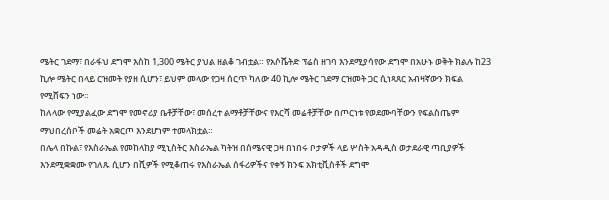ሜትር ገደማ፣ በራፋህ ደግሞ እስከ 1,300 ሜትር ያህል ዘልቆ ገብቷል። የአሶሼትድ ፕሬስ ዘገባ እንደሚያሳየው ደግሞ በአሁኑ ወቅት ክልሉ ከ23 ኪሎ ሜትር በላይ ርዝመት የያዘ ሲሆን፣ ይህም መላው የጋዛ ሰርጥ ካለው 40 ኪሎ ሜትር ገደማ ርዝመት ጋር ሲነጻጸር አብዛኛውን ክፍል የሚሸፍን ነው።
ከለላው የሚያልፈው ደግሞ የመኖሪያ ቤቶቻቸው፣ መሰረተ ልማቶቻቸውና የእርሻ መሬቶቻቸው በጦርነቱ የወደሙባቸውን የፍልስጤም ማህበረሰቦች መሬት አቋርጦ እንደሆነም ተመላክቷል።
በሌላ በኩል፣ የእስራኤል የመከላከያ ሚኒስትር እስራኤል ካትዝ በሰሜናዊ ጋዛ በነበሩ ቦታዎች ላይ ሦስት አዳዲስ ወታደራዊ ጣቢያዎች እንደሚቋቋሙ የገለጹ ሲሆን በሺዎች የሚቆጠሩ የእስራኤል ሰፋሪዎችና የቀኝ ክንፍ አክቲቪስቶች ደግሞ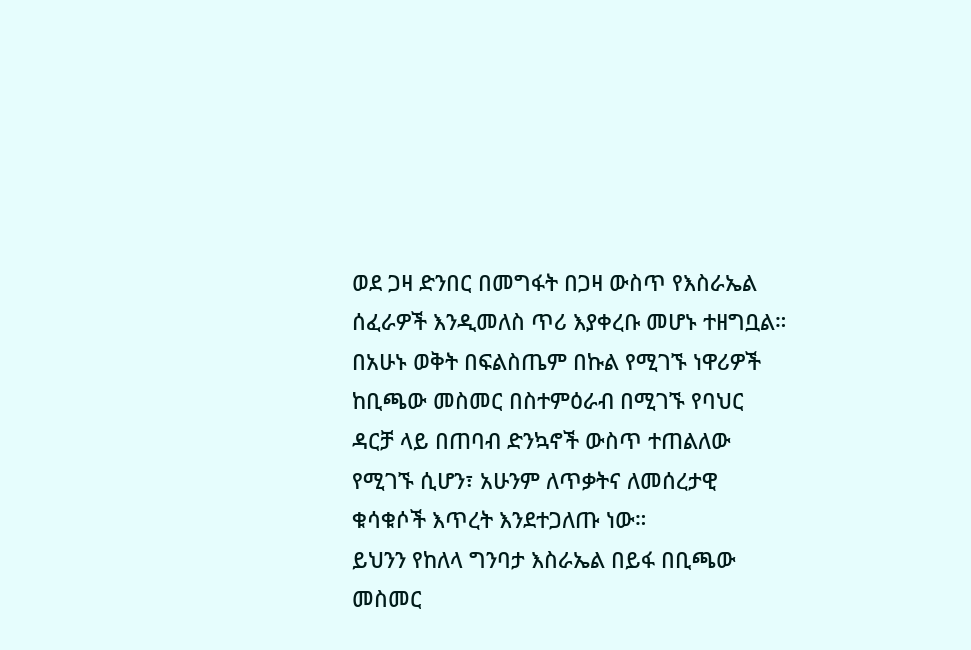ወደ ጋዛ ድንበር በመግፋት በጋዛ ውስጥ የእስራኤል ሰፈራዎች እንዲመለስ ጥሪ እያቀረቡ መሆኑ ተዘግቧል።
በአሁኑ ወቅት በፍልስጤም በኩል የሚገኙ ነዋሪዎች ከቢጫው መስመር በስተምዕራብ በሚገኙ የባህር ዳርቻ ላይ በጠባብ ድንኳኖች ውስጥ ተጠልለው የሚገኙ ሲሆን፣ አሁንም ለጥቃትና ለመሰረታዊ ቁሳቁሶች እጥረት እንደተጋለጡ ነው።
ይህንን የከለላ ግንባታ እስራኤል በይፋ በቢጫው መስመር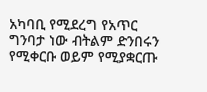አካባቢ የሚደረግ የአጥር ግንባታ ነው ብትልም ድንበሩን የሚቀርቡ ወይም የሚያቋርጡ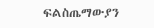ፍልስጤማውያን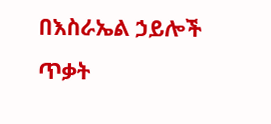በእስራኤል ኃይሎች ጥቃት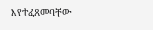እየተፈጸመባቸው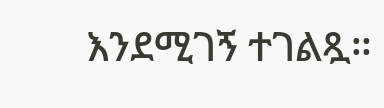እንደሚገኝ ተገልጿ።